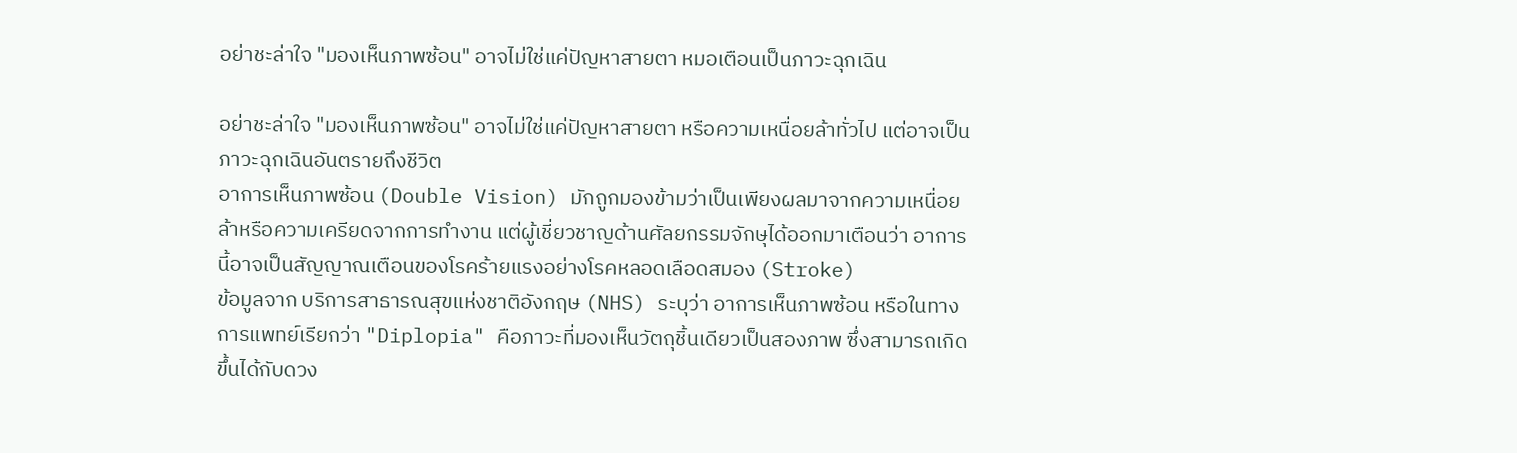อย่าชะล่าใจ "มองเห็นภาพซ้อน" อาจไม่ใช่แค่ปัญหาสายตา หมอเตือนเป็นภาวะฉุกเฉิน

อย่าชะล่าใจ "มองเห็นภาพซ้อน" อาจไม่ใช่แค่ปัญหาสายตา หรือความเหนื่อยล้าทั่วไป แต่อาจเป็นภาวะฉุกเฉินอันตรายถึงชีวิต
อาการเห็นภาพซ้อน (Double Vision) มักถูกมองข้ามว่าเป็นเพียงผลมาจากความเหนื่อยล้าหรือความเครียดจากการทำงาน แต่ผู้เชี่ยวชาญด้านศัลยกรรมจักษุได้ออกมาเตือนว่า อาการนี้อาจเป็นสัญญาณเตือนของโรคร้ายแรงอย่างโรคหลอดเลือดสมอง (Stroke)
ข้อมูลจาก บริการสาธารณสุขแห่งชาติอังกฤษ (NHS) ระบุว่า อาการเห็นภาพซ้อน หรือในทางการแพทย์เรียกว่า "Diplopia" คือภาวะที่มองเห็นวัตถุชิ้นเดียวเป็นสองภาพ ซึ่งสามารถเกิดขึ้นได้กับดวง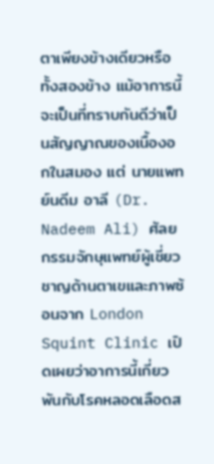ตาเพียงข้างเดียวหรือทั้งสองข้าง แม้อาการนี้จะเป็นที่ทราบกันดีว่าเป็นสัญญาณของเนื้องอกในสมอง แต่ นายแพทย์นดีม อาลี (Dr. Nadeem Ali) ศัลยกรรมจักษุแพทย์ผู้เชี่ยวชาญด้านตาเขและภาพซ้อนจาก London Squint Clinic เปิดเผยว่าอาการนี้เกี่ยวพันกับโรคหลอดเลือดส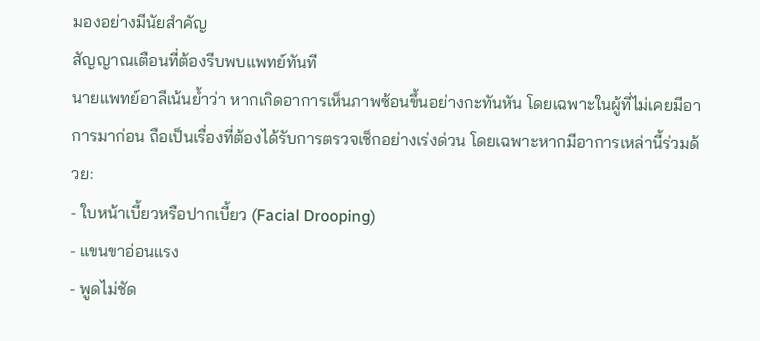มองอย่างมีนัยสำคัญ
สัญญาณเตือนที่ต้องรีบพบแพทย์ทันที
นายแพทย์อาลีเน้นย้ำว่า หากเกิดอาการเห็นภาพซ้อนขึ้นอย่างกะทันหัน โดยเฉพาะในผู้ที่ไม่เคยมีอาการมาก่อน ถือเป็นเรื่องที่ต้องได้รับการตรวจเช็กอย่างเร่งด่วน โดยเฉพาะหากมีอาการเหล่านี้ร่วมด้วย:
- ใบหน้าเบี้ยวหรือปากเบี้ยว (Facial Drooping)
- แขนขาอ่อนแรง
- พูดไม่ชัด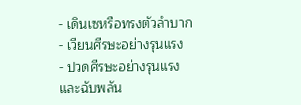- เดินเซหรือทรงตัวลำบาก
- เวียนศีรษะอย่างรุนแรง
- ปวดศีรษะอย่างรุนแรงและฉับพลัน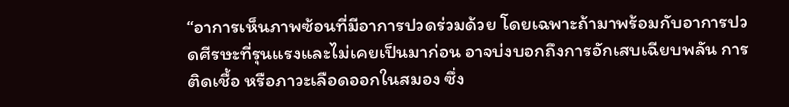“อาการเห็นภาพซ้อนที่มีอาการปวดร่วมด้วย โดยเฉพาะถ้ามาพร้อมกับอาการปวดศีรษะที่รุนแรงและไม่เคยเป็นมาก่อน อาจบ่งบอกถึงการอักเสบเฉียบพลัน การติดเชื้อ หรือภาวะเลือดออกในสมอง ซึ่ง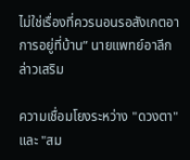ไม่ใช่เรื่องที่ควรนอนรอสังเกตอาการอยู่ที่บ้าน” นายแพทย์อาลีกล่าวเสริม

ความเชื่อมโยงระหว่าง "ดวงตา" และ "สม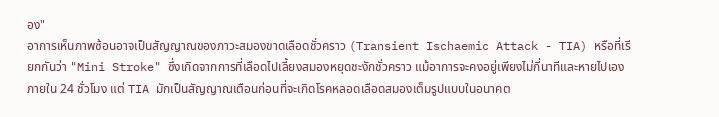อง"
อาการเห็นภาพซ้อนอาจเป็นสัญญาณของภาวะสมองขาดเลือดชั่วคราว (Transient Ischaemic Attack - TIA) หรือที่เรียกกันว่า "Mini Stroke" ซึ่งเกิดจากการที่เลือดไปเลี้ยงสมองหยุดชะงักชั่วคราว แม้อาการจะคงอยู่เพียงไม่กี่นาทีและหายไปเองภายใน 24 ชั่วโมง แต่ TIA มักเป็นสัญญาณเตือนก่อนที่จะเกิดโรคหลอดเลือดสมองเต็มรูปแบบในอนาคต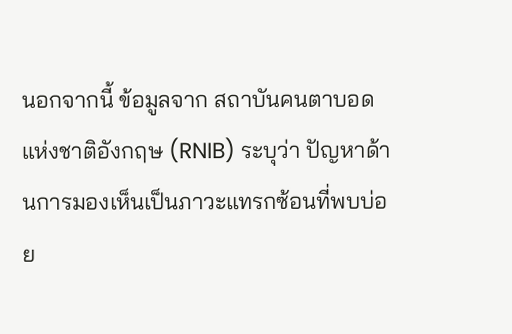นอกจากนี้ ข้อมูลจาก สถาบันคนตาบอดแห่งชาติอังกฤษ (RNIB) ระบุว่า ปัญหาด้านการมองเห็นเป็นภาวะแทรกซ้อนที่พบบ่อย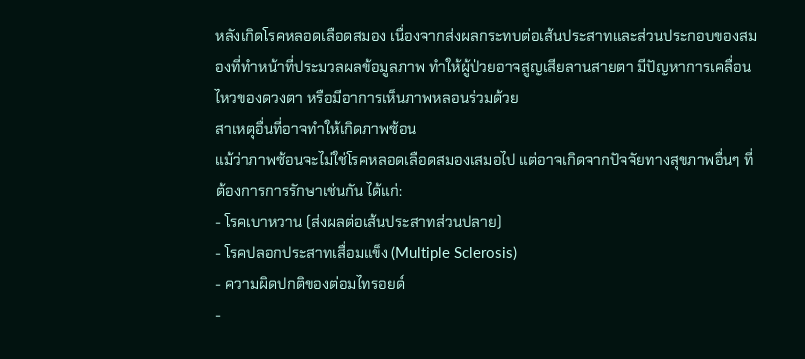หลังเกิดโรคหลอดเลือดสมอง เนื่องจากส่งผลกระทบต่อเส้นประสาทและส่วนประกอบของสมองที่ทำหน้าที่ประมวลผลข้อมูลภาพ ทำให้ผู้ป่วยอาจสูญเสียลานสายตา มีปัญหาการเคลื่อนไหวของดวงตา หรือมีอาการเห็นภาพหลอนร่วมด้วย
สาเหตุอื่นที่อาจทำให้เกิดภาพซ้อน
แม้ว่าภาพซ้อนจะไม่ใช่โรคหลอดเลือดสมองเสมอไป แต่อาจเกิดจากปัจจัยทางสุขภาพอื่นๆ ที่ต้องการการรักษาเช่นกัน ได้แก่:
- โรคเบาหวาน (ส่งผลต่อเส้นประสาทส่วนปลาย)
- โรคปลอกประสาทเสื่อมแข็ง (Multiple Sclerosis)
- ความผิดปกติของต่อมไทรอยด์
-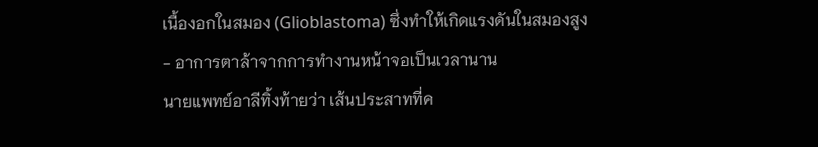เนื้องอกในสมอง (Glioblastoma) ซึ่งทำให้เกิดแรงดันในสมองสูง
- อาการตาล้าจากการทำงานหน้าจอเป็นเวลานาน
นายแพทย์อาลีทิ้งท้ายว่า เส้นประสาทที่ค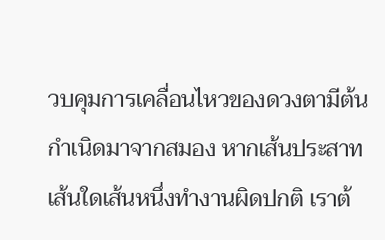วบคุมการเคลื่อนไหวของดวงตามีต้นกำเนิดมาจากสมอง หากเส้นประสาทเส้นใดเส้นหนึ่งทำงานผิดปกติ เราต้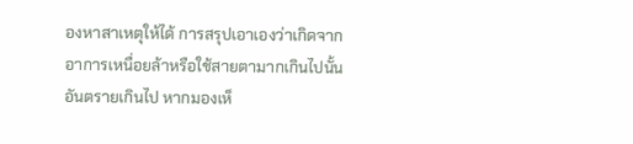องหาสาเหตุให้ได้ การสรุปเอาเองว่าเกิดจากอาการเหนื่อยล้าหรือใช้สายตามากเกินไปนั้นอันตรายเกินไป หากมองเห็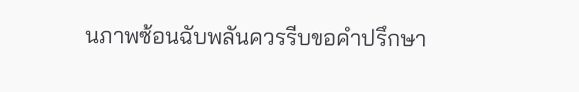นภาพซ้อนฉับพลันควรรีบขอคำปรึกษา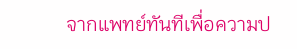จากแพทย์ทันทีเพื่อความป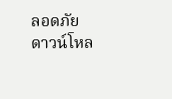ลอดภัย
ดาวน์โหล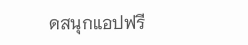ดสนุกแอปฟรี